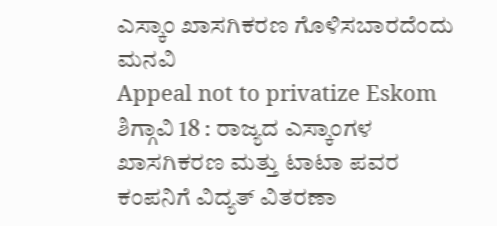ಎಸ್ಕಾಂ ಖಾಸಗಿಕರಣ ಗೊಳಿಸಬಾರದೆಂದು ಮನವಿ
Appeal not to privatize Eskom
ಶಿಗ್ಗಾವಿ 18 : ರಾಜ್ಯದ ಎಸ್ಕಾಂಗಳ ಖಾಸಗಿಕರಣ ಮತ್ತು ಟಾಟಾ ಪವರ ಕಂಪನಿಗೆ ವಿದ್ಯತ್ ವಿತರಣಾ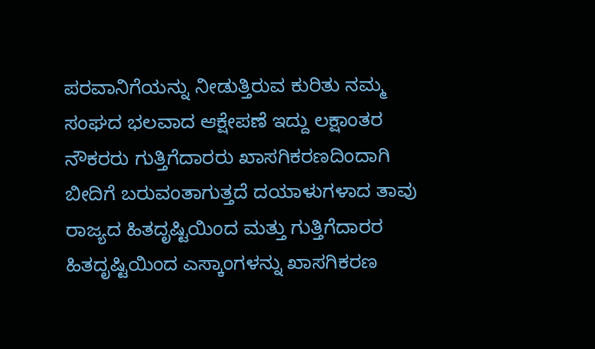ಪರವಾನಿಗೆಯನ್ನು ನೀಡುತ್ತಿರುವ ಕುರಿತು ನಮ್ಮ ಸಂಘದ ಭಲವಾದ ಆಕ್ಷೇಪಣೆ ಇದ್ದು ಲಕ್ಷಾಂತರ ನೌಕರರು ಗುತ್ತಿಗೆದಾರರು ಖಾಸಗಿಕರಣದಿಂದಾಗಿ ಬೀದಿಗೆ ಬರುವಂತಾಗುತ್ತದೆ ದಯಾಳುಗಳಾದ ತಾವು ರಾಜ್ಯದ ಹಿತದೃಷ್ಟಿಯಿಂದ ಮತ್ತು ಗುತ್ತಿಗೆದಾರರ ಹಿತದೃಷ್ಟಿಯಿಂದ ಎಸ್ಕಾಂಗಳನ್ನು ಖಾಸಗಿಕರಣ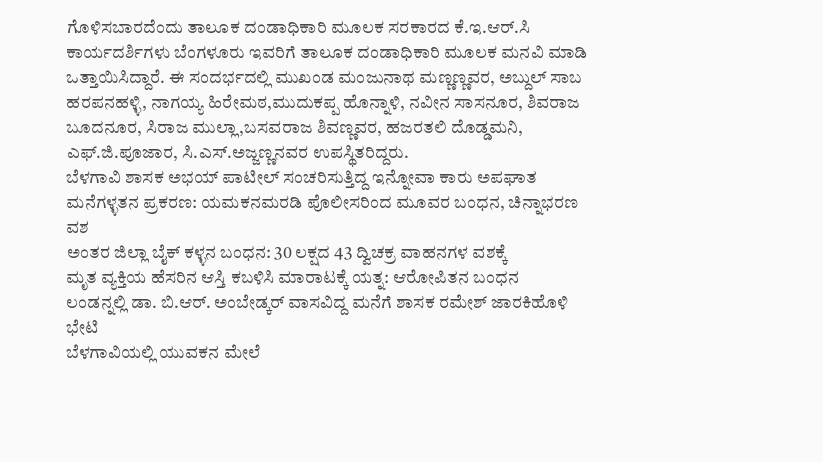ಗೊಳಿಸಬಾರದೆಂದು ತಾಲೂಕ ದಂಡಾಧಿಕಾರಿ ಮೂಲಕ ಸರಕಾರದ ಕೆ.ಇ.ಆರ್.ಸಿ ಕಾರ್ಯದರ್ಶಿಗಳು ಬೆಂಗಳೂರು ಇವರಿಗೆ ತಾಲೂಕ ದಂಡಾಧಿಕಾರಿ ಮೂಲಕ ಮನವಿ ಮಾಡಿ ಒತ್ತಾಯಿಸಿದ್ದಾರೆ. ಈ ಸಂದರ್ಭದಲ್ಲಿ ಮುಖಂಡ ಮಂಜುನಾಥ ಮಣ್ಣಣ್ಣವರ, ಅಬ್ದುಲ್ ಸಾಬ ಹರಪನಹಳ್ಳಿ, ನಾಗಯ್ಯ ಹಿರೇಮಠ,ಮುದುಕಪ್ಪ ಹೊನ್ನಾಳಿ, ನವೀನ ಸಾಸನೂರ, ಶಿವರಾಜ ಬೂದನೂರ, ಸಿರಾಜ ಮುಲ್ಲಾ,ಬಸವರಾಜ ಶಿವಣ್ಣವರ, ಹಜರತಲಿ ದೊಡ್ಡಮನಿ, ಎಫ್.ಜಿ.ಪೂಜಾರ, ಸಿ.ಎಸ್.ಅಜ್ಜಣ್ಣನವರ ಉಪಸ್ಥಿತರಿದ್ದರು.
ಬೆಳಗಾವಿ ಶಾಸಕ ಅಭಯ್ ಪಾಟೀಲ್ ಸಂಚರಿಸುತ್ತಿದ್ದ ಇನ್ನೋವಾ ಕಾರು ಅಪಘಾತ
ಮನೆಗಳ್ಳತನ ಪ್ರಕರಣ: ಯಮಕನಮರಡಿ ಪೊಲೀಸರಿಂದ ಮೂವರ ಬಂಧನ, ಚಿನ್ನಾಭರಣ ವಶ
ಅಂತರ ಜಿಲ್ಲಾ ಬೈಕ್ ಕಳ್ಳನ ಬಂಧನ: 30 ಲಕ್ಷದ 43 ದ್ವಿಚಕ್ರ ವಾಹನಗಳ ವಶಕ್ಕೆ
ಮೃತ ವ್ಯಕ್ತಿಯ ಹೆಸರಿನ ಆಸ್ತಿ ಕಬಳಿಸಿ ಮಾರಾಟಕ್ಕೆ ಯತ್ನ: ಆರೋಪಿತನ ಬಂಧನ
ಲಂಡನ್ನಲ್ಲಿ ಡಾ. ಬಿ.ಆರ್. ಅಂಬೇಡ್ಕರ್ ವಾಸವಿದ್ದ ಮನೆಗೆ ಶಾಸಕ ರಮೇಶ್ ಜಾರಕಿಹೊಳಿ ಭೇಟಿ
ಬೆಳಗಾವಿಯಲ್ಲಿ ಯುವಕನ ಮೇಲೆ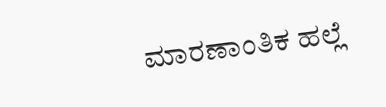ಮಾರಣಾಂತಿಕ ಹಲ್ಲೆ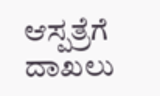ಆಸ್ಪತ್ರೆಗೆ ದಾಖಲು